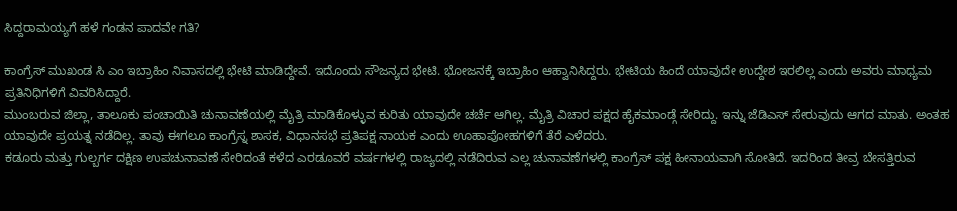ಸಿದ್ದರಾಮಯ್ಯಗೆ ಹಳೆ ಗಂಡನ ಪಾದವೇ ಗತಿ?

ಕಾಂಗ್ರೆಸ್ ಮುಖಂಡ ಸಿ ಎಂ ಇಬ್ರಾಹಿಂ ನಿವಾಸದಲ್ಲಿ ಭೇಟಿ ಮಾಡಿದ್ದೇವೆ. ಇದೊಂದು ಸೌಜನ್ಯದ ಭೇಟಿ. ಭೋಜನಕ್ಕೆ ಇಬ್ರಾಹಿಂ ಆಹ್ವಾನಿಸಿದ್ದರು. ಭೇಟಿಯ ಹಿಂದೆ ಯಾವುದೇ ಉದ್ದೇಶ ಇರಲಿಲ್ಲ ಎಂದು ಅವರು ಮಾಧ್ಯಮ ಪ್ರತಿನಿಧಿಗಳಿಗೆ ವಿವರಿಸಿದ್ದಾರೆ.
ಮುಂಬರುವ ಜಿಲ್ಲಾ, ತಾಲೂಕು ಪಂಚಾಯಿತಿ ಚುನಾವಣೆಯಲ್ಲಿ ಮೈತ್ರಿ ಮಾಡಿಕೊಳ್ಳುವ ಕುರಿತು ಯಾವುದೇ ಚರ್ಚೆ ಆಗಿಲ್ಲ. ಮೈತ್ರಿ ವಿಚಾರ ಪಕ್ಷದ ಹೈಕಮಾಂಡ್ಗೆ ಸೇರಿದ್ದು. ಇನ್ನು ಜೆಡಿಎಸ್ ಸೇರುವುದು ಆಗದ ಮಾತು. ಅಂತಹ ಯಾವುದೇ ಪ್ರಯತ್ನ ನಡೆದಿಲ್ಲ. ತಾವು ಈಗಲೂ ಕಾಂಗ್ರೆಸ್ನ ಶಾಸಕ, ವಿಧಾನಸಭೆ ಪ್ರತಿಪಕ್ಷ ನಾಯಕ ಎಂದು ಊಹಾಪೋಹಗಳಿಗೆ ತೆರೆ ಎಳೆದರು.
ಕಡೂರು ಮತ್ತು ಗುಲ್ಬರ್ಗ ದಕ್ಷಿಣ ಉಪಚುನಾವಣೆ ಸೇರಿದಂತೆ ಕಳೆದ ಎರಡೂವರೆ ವರ್ಷಗಳಲ್ಲಿ ರಾಜ್ಯದಲ್ಲಿ ನಡೆದಿರುವ ಎಲ್ಲ ಚುನಾವಣೆಗಳಲ್ಲಿ ಕಾಂಗ್ರೆಸ್ ಪಕ್ಷ ಹೀನಾಯವಾಗಿ ಸೋತಿದೆ. ಇದರಿಂದ ತೀವ್ರ ಬೇಸತ್ತಿರುವ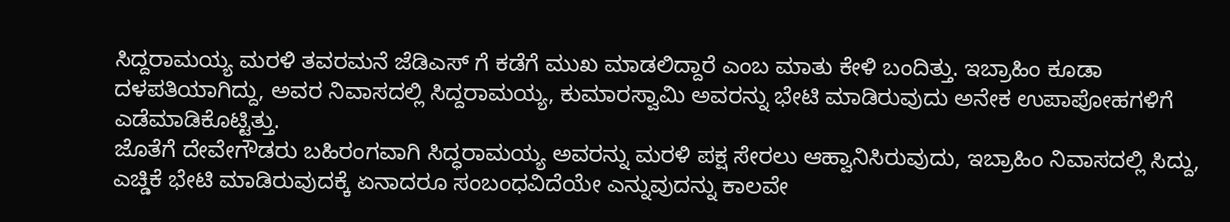ಸಿದ್ದರಾಮಯ್ಯ ಮರಳಿ ತವರಮನೆ ಜೆಡಿಎಸ್ ಗೆ ಕಡೆಗೆ ಮುಖ ಮಾಡಲಿದ್ದಾರೆ ಎಂಬ ಮಾತು ಕೇಳಿ ಬಂದಿತ್ತು. ಇಬ್ರಾಹಿಂ ಕೂಡಾ ದಳಪತಿಯಾಗಿದ್ದು, ಅವರ ನಿವಾಸದಲ್ಲಿ ಸಿದ್ದರಾಮಯ್ಯ, ಕುಮಾರಸ್ವಾಮಿ ಅವರನ್ನು ಭೇಟಿ ಮಾಡಿರುವುದು ಅನೇಕ ಉಪಾಪೋಹಗಳಿಗೆ ಎಡೆಮಾಡಿಕೊಟ್ಟಿತ್ತು.
ಜೊತೆಗೆ ದೇವೇಗೌಡರು ಬಹಿರಂಗವಾಗಿ ಸಿದ್ಧರಾಮಯ್ಯ ಅವರನ್ನು ಮರಳಿ ಪಕ್ಷ ಸೇರಲು ಆಹ್ವಾನಿಸಿರುವುದು, ಇಬ್ರಾಹಿಂ ನಿವಾಸದಲ್ಲಿ ಸಿದ್ದು, ಎಚ್ಡಿಕೆ ಭೇಟಿ ಮಾಡಿರುವುದಕ್ಕೆ ಏನಾದರೂ ಸಂಬಂಧವಿದೆಯೇ ಎನ್ನುವುದನ್ನು ಕಾಲವೇ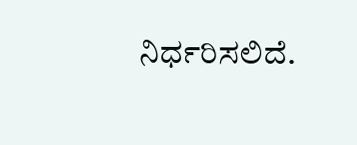ನಿರ್ಧರಿಸಲಿದೆ.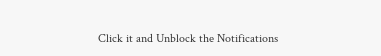Click it and Unblock the Notifications